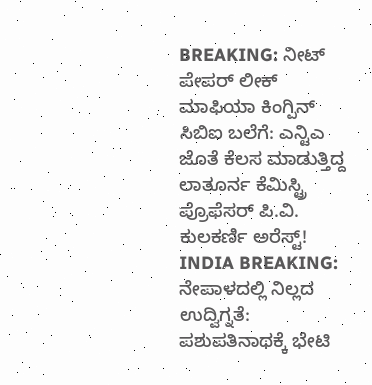BREAKING: ನೀಟ್ ಪೇಪರ್ ಲೀಕ್ ಮಾಫಿಯಾ ಕಿಂಗ್ಪಿನ್ ಸಿಬಿಐ ಬಲೆಗೆ: ಎನ್ಟಿಎ ಜೊತೆ ಕೆಲಸ ಮಾಡುತ್ತಿದ್ದ ಲಾತೂರ್ನ ಕೆಮಿಸ್ಟ್ರಿ ಪ್ರೊಫೆಸರ್ ಪಿ.ವಿ. ಕುಲಕರ್ಣಿ ಅರೆಸ್ಟ್!
INDIA BREAKING: ನೇಪಾಳದಲ್ಲಿ ನಿಲ್ಲದ ಉದ್ವಿಗ್ನತೆ: ಪಶುಪತಿನಾಥಕ್ಕೆ ಭೇಟಿ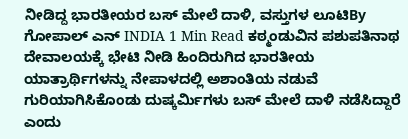ನೀಡಿದ್ದ ಭಾರತೀಯರ ಬಸ್ ಮೇಲೆ ದಾಳಿ, ವಸ್ತುಗಳ ಲೂಟಿBy ಗೋಪಾಲ್ ಎನ್ INDIA 1 Min Read ಕಠ್ಮಂಡುವಿನ ಪಶುಪತಿನಾಥ ದೇವಾಲಯಕ್ಕೆ ಭೇಟಿ ನೀಡಿ ಹಿಂದಿರುಗಿದ ಭಾರತೀಯ ಯಾತ್ರಾರ್ಥಿಗಳನ್ನು ನೇಪಾಳದಲ್ಲಿ ಅಶಾಂತಿಯ ನಡುವೆ ಗುರಿಯಾಗಿಸಿಕೊಂಡು ದುಷ್ಕರ್ಮಿಗಳು ಬಸ್ ಮೇಲೆ ದಾಳಿ ನಡೆಸಿದ್ದಾರೆ ಎಂದು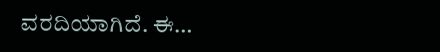ವರದಿಯಾಗಿದೆ. ಈ…